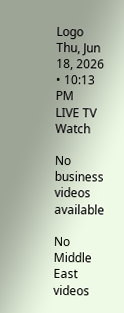Logo
Thu, Jun 18, 2026 • 10:13 PM
LIVE TV
Watch

No business videos available

No Middle East videos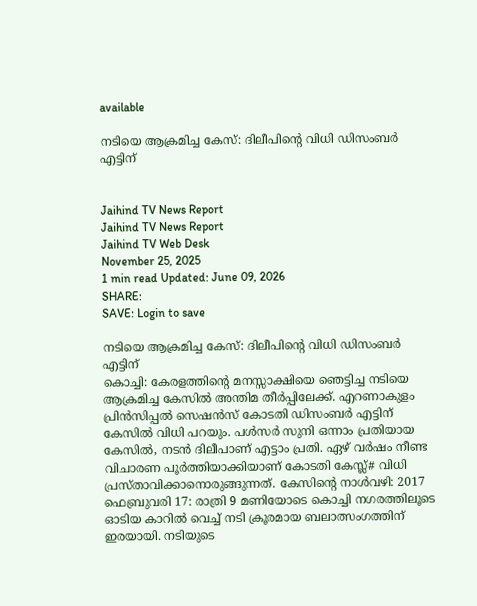available

നടിയെ ആക്രമിച്ച കേസ്: ദിലീപിന്റെ വിധി ഡിസംബര്‍ എട്ടിന്


Jaihind TV News Report
Jaihind TV News Report
Jaihind TV Web Desk
November 25, 2025
1 min read Updated: June 09, 2026
SHARE:
SAVE: Login to save

നടിയെ ആക്രമിച്ച കേസ്: ദിലീപിന്റെ വിധി ഡിസംബര്‍ എട്ടിന്
കൊച്ചി: കേരളത്തിന്റെ മനസ്സാക്ഷിയെ ഞെട്ടിച്ച നടിയെ ആക്രമിച്ച കേസില്‍ അന്തിമ തീര്‍പ്പിലേക്ക്. എറണാകുളം പ്രിന്‍സിപ്പല്‍ സെഷന്‍സ് കോടതി ഡിസംബര്‍ എട്ടിന് കേസില്‍ വിധി പറയും. പള്‍സര്‍ സുനി ഒന്നാം പ്രതിയായ കേസില്‍, നടന്‍ ദിലീപാണ് എട്ടാം പ്രതി. ഏഴ് വര്‍ഷം നീണ്ട വിചാരണ പൂര്‍ത്തിയാക്കിയാണ് കോടതി കേസ്ല്# വിധി പ്രസ്താവിക്കാനൊരുങ്ങുന്നത്. കേസിന്റെ നാള്‍വഴി: 2017 ഫെബ്രുവരി 17: രാത്രി 9 മണിയോടെ കൊച്ചി നഗരത്തിലൂടെ ഓടിയ കാറില്‍ വെച്ച് നടി ക്രൂരമായ ബലാത്സംഗത്തിന് ഇരയായി. നടിയുടെ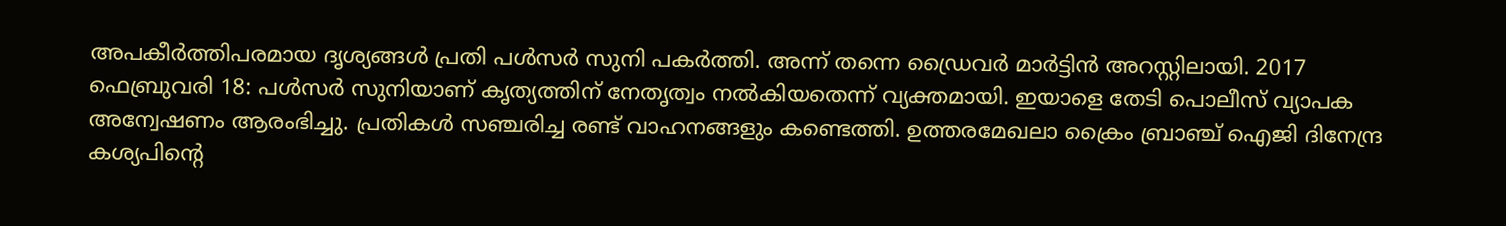അപകീര്‍ത്തിപരമായ ദൃശ്യങ്ങള്‍ പ്രതി പള്‍സര്‍ സുനി പകര്‍ത്തി. അന്ന് തന്നെ ഡ്രൈവര്‍ മാര്‍ട്ടിന്‍ അറസ്റ്റിലായി. 2017 ഫെബ്രുവരി 18: പള്‍സര്‍ സുനിയാണ് കൃത്യത്തിന് നേതൃത്വം നല്‍കിയതെന്ന് വ്യക്തമായി. ഇയാളെ തേടി പൊലീസ് വ്യാപക അന്വേഷണം ആരംഭിച്ചു. പ്രതികള്‍ സഞ്ചരിച്ച രണ്ട് വാഹനങ്ങളും കണ്ടെത്തി. ഉത്തരമേഖലാ ക്രൈം ബ്രാഞ്ച് ഐജി ദിനേന്ദ്ര കശ്യപിന്റെ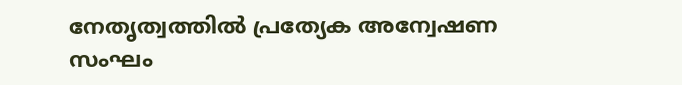നേതൃത്വത്തില്‍ പ്രത്യേക അന്വേഷണ സംഘം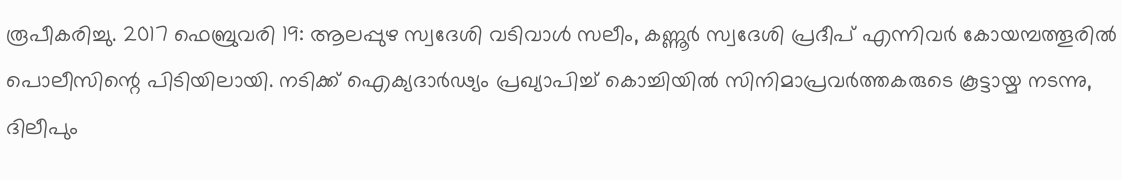രൂപീകരിച്ചു. 2017 ഫെബ്രുവരി 19: ആലപ്പുഴ സ്വദേശി വടിവാള്‍ സലീം, കണ്ണൂര്‍ സ്വദേശി പ്രദീപ് എന്നിവര്‍ കോയമ്പത്തൂരില്‍ പൊലീസിന്റെ പിടിയിലായി. നടിക്ക് ഐക്യദാര്‍ഢ്യം പ്രഖ്യാപിച്ച് കൊച്ചിയില്‍ സിനിമാപ്രവര്‍ത്തകരുടെ കൂട്ടായ്മ നടന്നു, ദിലീപും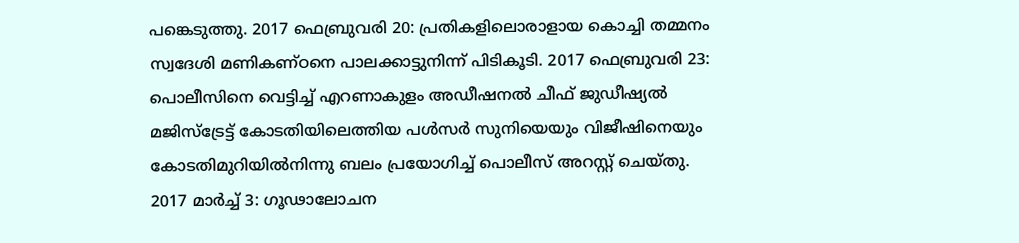പങ്കെടുത്തു. 2017 ഫെബ്രുവരി 20: പ്രതികളിലൊരാളായ കൊച്ചി തമ്മനം സ്വദേശി മണികണ്ഠനെ പാലക്കാട്ടുനിന്ന് പിടികൂടി. 2017 ഫെബ്രുവരി 23: പൊലീസിനെ വെട്ടിച്ച് എറണാകുളം അഡീഷനല്‍ ചീഫ് ജുഡീഷ്യല്‍ മജിസ്‌ട്രേട്ട് കോടതിയിലെത്തിയ പള്‍സര്‍ സുനിയെയും വിജീഷിനെയും കോടതിമുറിയില്‍നിന്നു ബലം പ്രയോഗിച്ച് പൊലീസ് അറസ്റ്റ് ചെയ്തു. 2017 മാര്‍ച്ച് 3: ഗൂഢാലോചന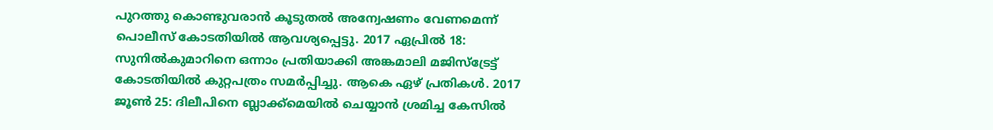പുറത്തു കൊണ്ടുവരാന്‍ കൂടുതല്‍ അന്വേഷണം വേണമെന്ന് പൊലീസ് കോടതിയില്‍ ആവശ്യപ്പെട്ടു. 2017 ഏപ്രില്‍ 18: സുനില്‍കുമാറിനെ ഒന്നാം പ്രതിയാക്കി അങ്കമാലി മജിസ്‌ട്രേട്ട് കോടതിയില്‍ കുറ്റപത്രം സമര്‍പ്പിച്ചു. ആകെ ഏഴ് പ്രതികള്‍. 2017 ജൂണ്‍ 25: ദിലീപിനെ ബ്ലാക്ക്മെയില്‍ ചെയ്യാന്‍ ശ്രമിച്ച കേസില്‍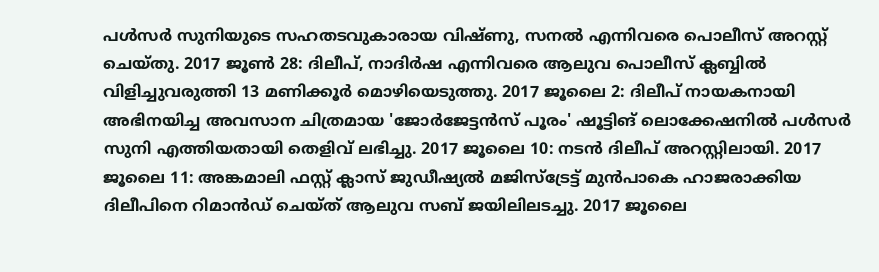പള്‍സര്‍ സുനിയുടെ സഹതടവുകാരായ വിഷ്ണു, സനല്‍ എന്നിവരെ പൊലീസ് അറസ്റ്റ് ചെയ്തു. 2017 ജൂണ്‍ 28: ദിലീപ്, നാദിര്‍ഷ എന്നിവരെ ആലുവ പൊലീസ് ക്ലബ്ബില്‍ വിളിച്ചുവരുത്തി 13 മണിക്കൂര്‍ മൊഴിയെടുത്തു. 2017 ജൂലൈ 2: ദിലീപ് നായകനായി അഭിനയിച്ച അവസാന ചിത്രമായ 'ജോര്‍ജേട്ടന്‍സ് പൂരം' ഷൂട്ടിങ് ലൊക്കേഷനില്‍ പള്‍സര്‍ സുനി എത്തിയതായി തെളിവ് ലഭിച്ചു. 2017 ജൂലൈ 10: നടന്‍ ദിലീപ് അറസ്റ്റിലായി. 2017 ജൂലൈ 11: അങ്കമാലി ഫസ്റ്റ് ക്ലാസ് ജുഡീഷ്യല്‍ മജിസ്‌ട്രേട്ട് മുന്‍പാകെ ഹാജരാക്കിയ ദിലീപിനെ റിമാന്‍ഡ് ചെയ്ത് ആലുവ സബ് ജയിലിലടച്ചു. 2017 ജൂലൈ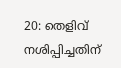20: തെളിവ് നശിപ്പിച്ചതിന്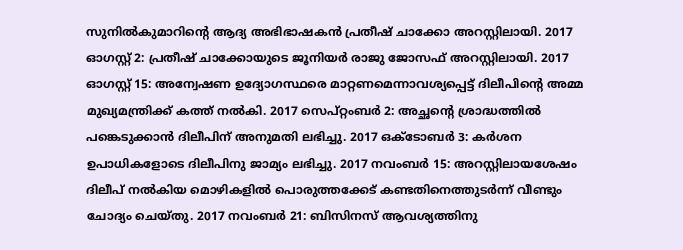സുനില്‍കുമാറിന്റെ ആദ്യ അഭിഭാഷകന്‍ പ്രതീഷ് ചാക്കോ അറസ്റ്റിലായി. 2017 ഓഗസ്റ്റ് 2: പ്രതീഷ് ചാക്കോയുടെ ജൂനിയര്‍ രാജു ജോസഫ് അറസ്റ്റിലായി. 2017 ഓഗസ്റ്റ് 15: അന്വേഷണ ഉദ്യോഗസ്ഥരെ മാറ്റണമെന്നാവശ്യപ്പെട്ട് ദിലീപിന്റെ അമ്മ മുഖ്യമന്ത്രിക്ക് കത്ത് നല്‍കി. 2017 സെപ്റ്റംബര്‍ 2: അച്ഛന്റെ ശ്രാദ്ധത്തില്‍ പങ്കെടുക്കാന്‍ ദിലീപിന് അനുമതി ലഭിച്ചു. 2017 ഒക്ടോബര്‍ 3: കര്‍ശന ഉപാധികളോടെ ദിലീപിനു ജാമ്യം ലഭിച്ചു. 2017 നവംബര്‍ 15: അറസ്റ്റിലായശേഷം ദിലീപ് നല്‍കിയ മൊഴികളില്‍ പൊരുത്തക്കേട് കണ്ടതിനെത്തുടര്‍ന്ന് വീണ്ടും ചോദ്യം ചെയ്തു. 2017 നവംബര്‍ 21: ബിസിനസ് ആവശ്യത്തിനു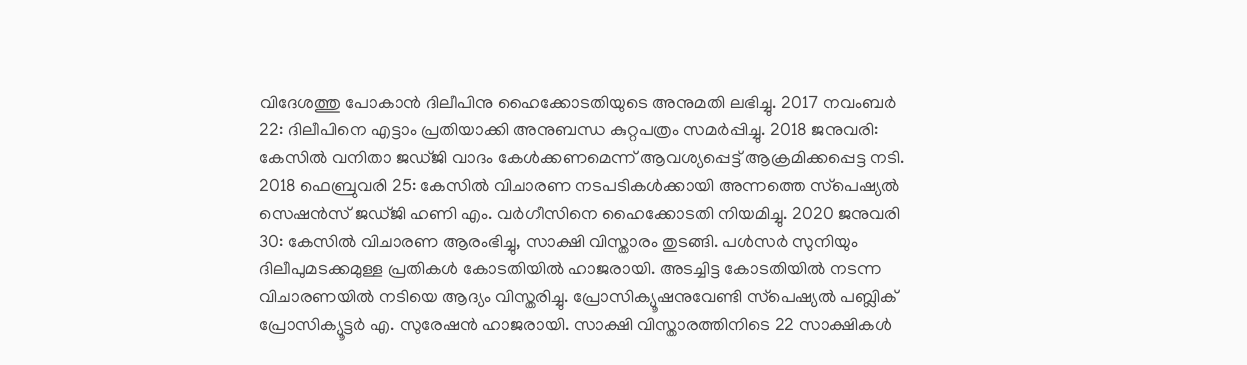വിദേശത്തു പോകാന്‍ ദിലീപിനു ഹൈക്കോടതിയുടെ അനുമതി ലഭിച്ചു. 2017 നവംബര്‍ 22: ദിലീപിനെ എട്ടാം പ്രതിയാക്കി അനുബന്ധ കുറ്റപത്രം സമര്‍പ്പിച്ചു. 2018 ജനുവരി: കേസില്‍ വനിതാ ജഡ്ജി വാദം കേള്‍ക്കണമെന്ന് ആവശ്യപ്പെട്ട് ആക്രമിക്കപ്പെട്ട നടി. 2018 ഫെബ്രുവരി 25: കേസില്‍ വിചാരണ നടപടികള്‍ക്കായി അന്നത്തെ സ്‌പെഷ്യല്‍ സെഷന്‍സ് ജഡ്ജി ഹണി എം. വര്‍ഗീസിനെ ഹൈക്കോടതി നിയമിച്ചു. 2020 ജനുവരി 30: കേസില്‍ വിചാരണ ആരംഭിച്ചു, സാക്ഷി വിസ്താരം തുടങ്ങി. പള്‍സര്‍ സുനിയും ദിലീപുമടക്കമുള്ള പ്രതികള്‍ കോടതിയില്‍ ഹാജരായി. അടച്ചിട്ട കോടതിയില്‍ നടന്ന വിചാരണയില്‍ നടിയെ ആദ്യം വിസ്തരിച്ചു. പ്രോസിക്യൂഷനുവേണ്ടി സ്‌പെഷ്യല്‍ പബ്ലിക് പ്രോസിക്യൂട്ടര്‍ എ. സുരേഷന്‍ ഹാജരായി. സാക്ഷി വിസ്താരത്തിനിടെ 22 സാക്ഷികള്‍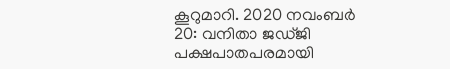കൂറുമാറി. 2020 നവംബര്‍ 20: വനിതാ ജഡ്ജി പക്ഷപാതപരമായി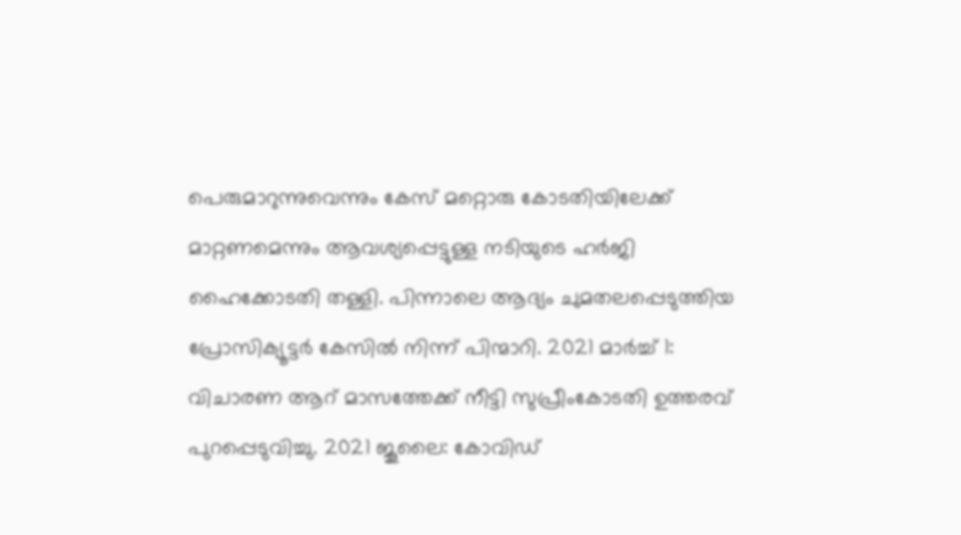പെരുമാറുന്നുവെന്നും കേസ് മറ്റൊരു കോടതിയിലേക്ക് മാറ്റണമെന്നും ആവശ്യപ്പെട്ടുള്ള നടിയുടെ ഹര്‍ജി ഹൈക്കോടതി തള്ളി. പിന്നാലെ ആദ്യം ചുമതലപ്പെടുത്തിയ പ്രോസിക്യൂട്ടര്‍ കേസില്‍ നിന്ന് പിന്മാറി. 2021 മാര്‍ച്ച് 1: വിചാരണ ആറ് മാസത്തേക്ക് നീട്ടി സുപ്രീംകോടതി ഉത്തരവ് പുറപ്പെടുവിച്ചു. 2021 ജൂലൈ: കോവിഡ്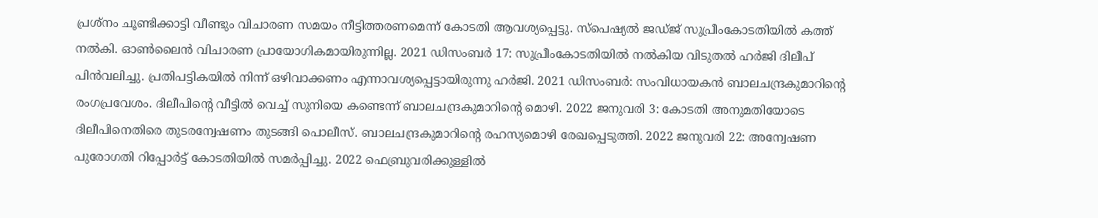പ്രശ്‌നം ചൂണ്ടിക്കാട്ടി വീണ്ടും വിചാരണ സമയം നീട്ടിത്തരണമെന്ന് കോടതി ആവശ്യപ്പെട്ടു. സ്‌പെഷ്യല്‍ ജഡ്ജ് സുപ്രീംകോടതിയില്‍ കത്ത് നല്‍കി. ഓണ്‍ലൈന്‍ വിചാരണ പ്രായോഗികമായിരുന്നില്ല. 2021 ഡിസംബര്‍ 17: സുപ്രീംകോടതിയില്‍ നല്‍കിയ വിടുതല്‍ ഹര്‍ജി ദിലീപ് പിന്‍വലിച്ചു. പ്രതിപട്ടികയില്‍ നിന്ന് ഒഴിവാക്കണം എന്നാവശ്യപ്പെട്ടായിരുന്നു ഹര്‍ജി. 2021 ഡിസംബര്‍: സംവിധായകന്‍ ബാലചന്ദ്രകുമാറിന്റെ രംഗപ്രവേശം. ദിലീപിന്റെ വീട്ടില്‍ വെച്ച് സുനിയെ കണ്ടെന്ന് ബാലചന്ദ്രകുമാറിന്റെ മൊഴി. 2022 ജനുവരി 3: കോടതി അനുമതിയോടെ ദിലീപിനെതിരെ തുടരന്വേഷണം തുടങ്ങി പൊലീസ്. ബാലചന്ദ്രകുമാറിന്റെ രഹസ്യമൊഴി രേഖപ്പെടുത്തി. 2022 ജനുവരി 22: അന്വേഷണ പുരോഗതി റിപ്പോര്‍ട്ട് കോടതിയില്‍ സമര്‍പ്പിച്ചു. 2022 ഫെബ്രുവരിക്കുള്ളില്‍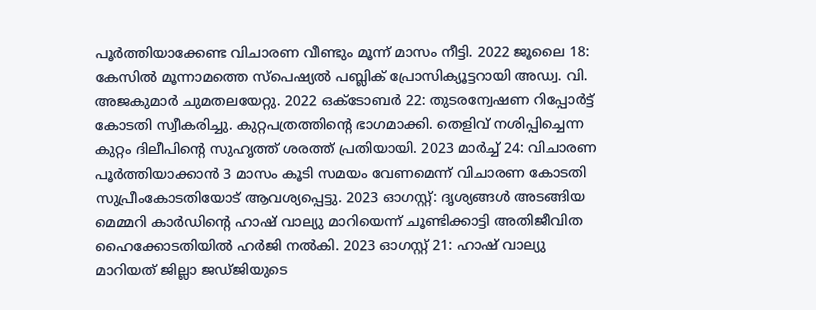പൂര്‍ത്തിയാക്കേണ്ട വിചാരണ വീണ്ടും മൂന്ന് മാസം നീട്ടി. 2022 ജൂലൈ 18: കേസില്‍ മൂന്നാമത്തെ സ്‌പെഷ്യല്‍ പബ്ലിക് പ്രോസിക്യൂട്ടറായി അഡ്വ. വി. അജകുമാര്‍ ചുമതലയേറ്റു. 2022 ഒക്ടോബര്‍ 22: തുടരന്വേഷണ റിപ്പോര്‍ട്ട് കോടതി സ്വീകരിച്ചു. കുറ്റപത്രത്തിന്റെ ഭാഗമാക്കി. തെളിവ് നശിപ്പിച്ചെന്ന കുറ്റം ദിലീപിന്റെ സുഹൃത്ത് ശരത്ത് പ്രതിയായി. 2023 മാര്‍ച്ച് 24: വിചാരണ പൂര്‍ത്തിയാക്കാന്‍ 3 മാസം കൂടി സമയം വേണമെന്ന് വിചാരണ കോടതി സുപ്രീംകോടതിയോട് ആവശ്യപ്പെട്ടു. 2023 ഓഗസ്റ്റ്: ദൃശ്യങ്ങള്‍ അടങ്ങിയ മെമ്മറി കാര്‍ഡിന്റെ ഹാഷ് വാല്യു മാറിയെന്ന് ചൂണ്ടിക്കാട്ടി അതിജീവിത ഹൈക്കോടതിയില്‍ ഹര്‍ജി നല്‍കി. 2023 ഓഗസ്റ്റ് 21: ഹാഷ് വാല്യു മാറിയത് ജില്ലാ ജഡ്ജിയുടെ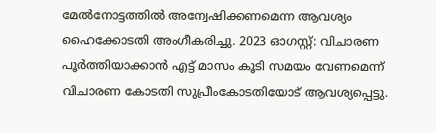മേല്‍നോട്ടത്തില്‍ അന്വേഷിക്കണമെന്ന ആവശ്യം ഹൈക്കോടതി അംഗീകരിച്ചു. 2023 ഓഗസ്റ്റ്: വിചാരണ പൂര്‍ത്തിയാക്കാന്‍ എട്ട് മാസം കൂടി സമയം വേണമെന്ന് വിചാരണ കോടതി സുപ്രീംകോടതിയോട് ആവശ്യപ്പെട്ടു.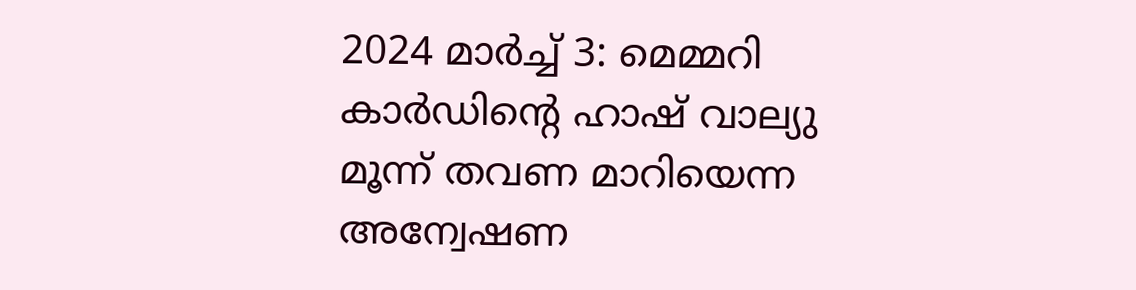2024 മാര്‍ച്ച് 3: മെമ്മറി കാര്‍ഡിന്റെ ഹാഷ് വാല്യു മൂന്ന് തവണ മാറിയെന്ന അന്വേഷണ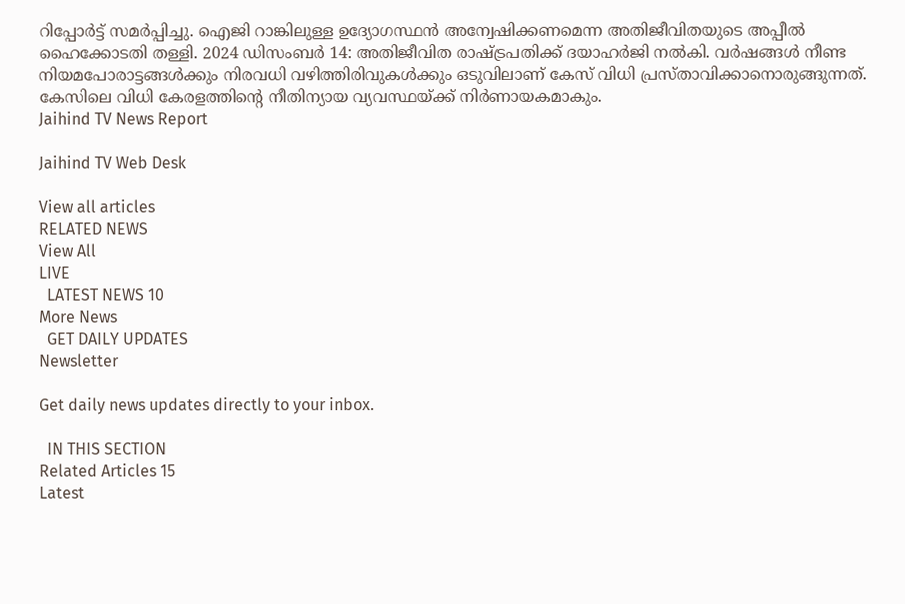റിപ്പോര്‍ട്ട് സമര്‍പ്പിച്ചു. ഐജി റാങ്കിലുള്ള ഉദ്യോഗസ്ഥന്‍ അന്വേഷിക്കണമെന്ന അതിജീവിതയുടെ അപ്പീല്‍ ഹൈക്കോടതി തള്ളി. 2024 ഡിസംബര്‍ 14: അതിജീവിത രാഷ്ട്രപതിക്ക് ദയാഹര്‍ജി നല്‍കി. വര്‍ഷങ്ങള്‍ നീണ്ട നിയമപോരാട്ടങ്ങള്‍ക്കും നിരവധി വഴിത്തിരിവുകള്‍ക്കും ഒടുവിലാണ് കേസ് വിധി പ്രസ്താവിക്കാനൊരുങ്ങുന്നത്. കേസിലെ വിധി കേരളത്തിന്റെ നീതിന്യായ വ്യവസ്ഥയ്ക്ക് നിര്‍ണായകമാകും.
Jaihind TV News Report

Jaihind TV Web Desk

View all articles
RELATED NEWS
View All
LIVE
  LATEST NEWS 10
More News
  GET DAILY UPDATES
Newsletter

Get daily news updates directly to your inbox.

  IN THIS SECTION
Related Articles 15
Latest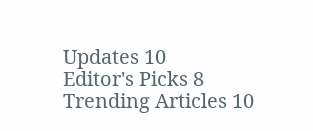Updates 10
Editor's Picks 8
Trending Articles 10